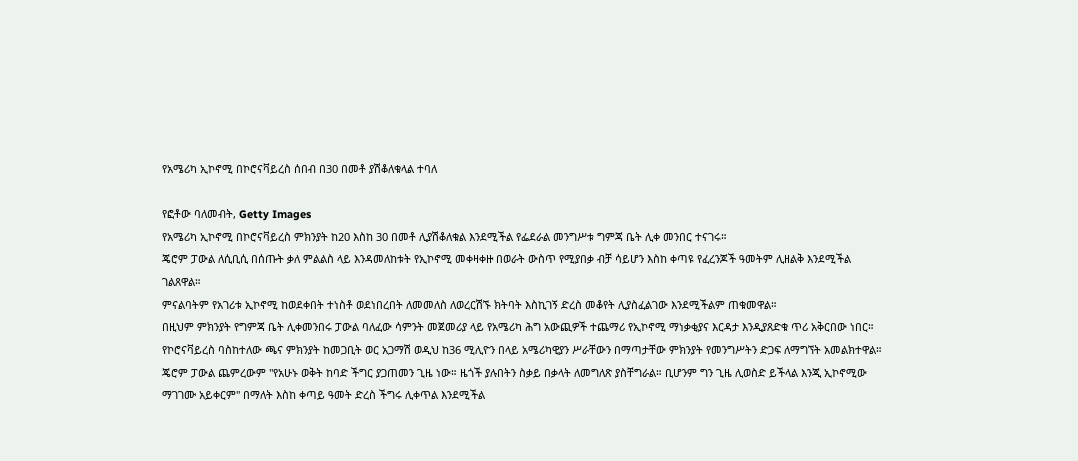የአሜሪካ ኢኮኖሚ በኮሮናቫይረስ ሰበብ በ30 በመቶ ያሽቆለቁላል ተባለ

የፎቶው ባለመብት, Getty Images
የአሜሪካ ኢኮኖሚ በኮሮናቫይረስ ምክንያት ከ20 እስከ 30 በመቶ ሊያሽቆለቁል እንደሚችል የፌደራል መንግሥቱ ግምጃ ቤት ሊቀ መንበር ተናገሩ።
ጄሮም ፓውል ለሲቢሲ በሰጡት ቃለ ምልልስ ላይ እንዳመለከቱት የኢኮኖሚ መቀዛቀዙ በወራት ውስጥ የሚያበቃ ብቻ ሳይሆን እስከ ቀጣዩ የፈረንጆች ዓመትም ሊዘልቅ እንደሚችል ገልጸዋል።
ምናልባትም የአገሪቱ ኢኮኖሚ ከወደቀበት ተነስቶ ወደነበረበት ለመመለስ ለወረርሽኙ ክትባት እስኪገኝ ድረስ መቆየት ሊያስፈልገው እንደሚችልም ጠቁመዋል።
በዚህም ምክንያት የግምጃ ቤት ሊቀመንበሩ ፓውል ባለፈው ሳምንት መጀመሪያ ላይ የአሜሪካ ሕግ አውጪዎች ተጨማሪ የኢኮኖሚ ማነቃቂያና እርዳታ እንዲያጸድቁ ጥሪ አቅርበው ነበር።
የኮሮናቫይረስ ባስከተለው ጫና ምክንያት ከመጋቢት ወር አጋማሽ ወዲህ ከ36 ሚሊዮን በላይ አሜሪካዊያን ሥራቸውን በማጣታቸው ምክንያት የመንግሥትን ድጋፍ ለማግኘት አመልክተዋል።
ጄሮም ፓውል ጨምረውም "የአሁኑ ወቅት ከባድ ችግር ያጋጠመን ጊዜ ነው። ዜጎች ያሉበትን ስቃይ በቃላት ለመግለጽ ያስቸግራል። ቢሆንም ግን ጊዜ ሊወስድ ይችላል እንጂ ኢኮኖሚው ማገገሙ አይቀርም" በማለት እስከ ቀጣይ ዓመት ድረስ ችግሩ ሊቀጥል እንደሚችል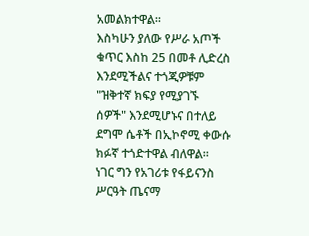አመልክተዋል።
እስካሁን ያለው የሥራ አጦች ቁጥር እስከ 25 በመቶ ሊድረስ እንደሚችልና ተጎጂዎቹም "ዝቅተኛ ክፍያ የሚያገኙ ሰዎች" እንደሚሆኑና በተለይ ደግሞ ሴቶች በኢኮኖሚ ቀውሱ ክፉኛ ተጎድተዋል ብለዋል።
ነገር ግን የአገሪቱ የፋይናንስ ሥርዓት ጤናማ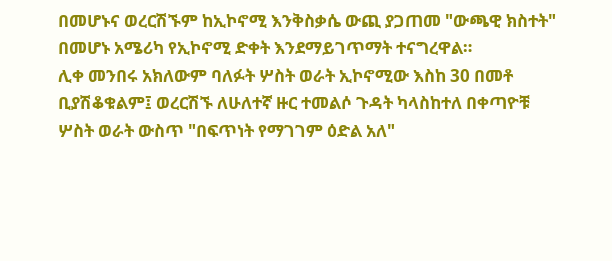በመሆኑና ወረርሽኙም ከኢኮኖሚ እንቅስቃሴ ውጪ ያጋጠመ "ውጫዊ ክስተት" በመሆኑ አሜሪካ የኢኮኖሚ ድቀት እንደማይገጥማት ተናግረዋል።
ሊቀ መንበሩ አክለውም ባለፉት ሦስት ወራት ኢኮኖሚው እስከ 30 በመቶ ቢያሽቆቁልም፤ ወረርሽኙ ለሁለተኛ ዙር ተመልሶ ጉዳት ካላስከተለ በቀጣዮቹ ሦስት ወራት ውስጥ "በፍጥነት የማገገም ዕድል አለ"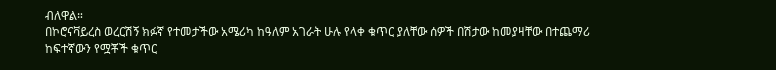ብለዋል።
በኮሮናቫይረስ ወረርሽኝ ክፉኛ የተመታችው አሜሪካ ከዓለም አገራት ሁሉ የላቀ ቁጥር ያለቸው ሰዎች በሽታው ከመያዛቸው በተጨማሪ ከፍተኛውን የሟቾች ቁጥር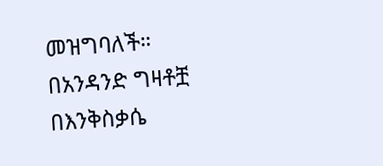መዝግባለች።
በአንዳንድ ግዛቶቿ በእንቅስቃሴ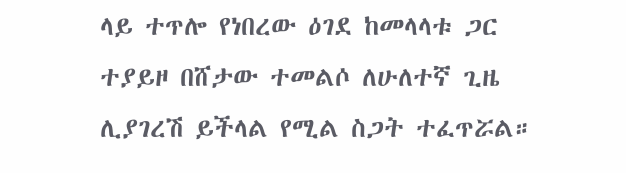ላይ ተጥሎ የነበረው ዕገደ ከመላላቱ ጋር ተያይዞ በሸታው ተመልሶ ለሁለተኛ ጊዜ ሊያገረሽ ይችላል የሚል ስጋት ተፈጥሯል።